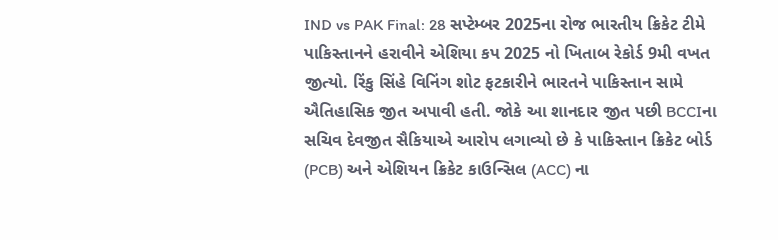IND vs PAK Final: 28 સપ્ટેમ્બર 2025ના રોજ ભારતીય ક્રિકેટ ટીમે પાકિસ્તાનને હરાવીને એશિયા કપ 2025 નો ખિતાબ રેકોર્ડ 9મી વખત જીત્યો. રિંકુ સિંહે વિનિંગ શોટ ફટકારીને ભારતને પાકિસ્તાન સામે ઐતિહાસિક જીત અપાવી હતી. જોકે આ શાનદાર જીત પછી BCCIના સચિવ દેવજીત સૈકિયાએ આરોપ લગાવ્યો છે કે પાકિસ્તાન ક્રિકેટ બોર્ડ (PCB) અને એશિયન ક્રિકેટ કાઉન્સિલ (ACC) ના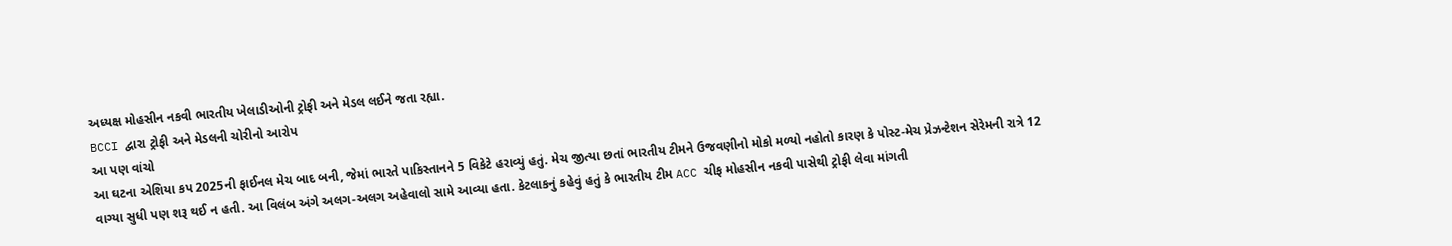અધ્યક્ષ મોહસીન નકવી ભારતીય ખેલાડીઓની ટ્રોફી અને મેડલ લઈને જતા રહ્યા.
BCCI દ્વારા ટ્રોફી અને મેડલની ચોરીનો આરોપ
આ પણ વાંચો
આ ઘટના એશિયા કપ 2025ની ફાઈનલ મેચ બાદ બની, જેમાં ભારતે પાકિસ્તાનને 5 વિકેટે હરાવ્યું હતું. મેચ જીત્યા છતાં ભારતીય ટીમને ઉજવણીનો મોકો મળ્યો નહોતો કારણ કે પોસ્ટ-મેચ પ્રેઝન્ટેશન સેરેમની રાત્રે 12 વાગ્યા સુધી પણ શરૂ થઈ ન હતી. આ વિલંબ અંગે અલગ-અલગ અહેવાલો સામે આવ્યા હતા. કેટલાકનું કહેવું હતું કે ભારતીય ટીમ ACC ચીફ મોહસીન નકવી પાસેથી ટ્રોફી લેવા માંગતી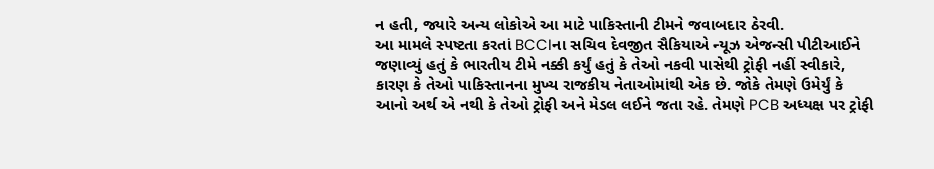ન હતી, જ્યારે અન્ય લોકોએ આ માટે પાકિસ્તાની ટીમને જવાબદાર ઠેરવી.
આ મામલે સ્પષ્ટતા કરતાં BCCIના સચિવ દેવજીત સૈકિયાએ ન્યૂઝ એજન્સી પીટીઆઈને જણાવ્યું હતું કે ભારતીય ટીમે નક્કી કર્યું હતું કે તેઓ નકવી પાસેથી ટ્રોફી નહીં સ્વીકારે, કારણ કે તેઓ પાકિસ્તાનના મુખ્ય રાજકીય નેતાઓમાંથી એક છે. જોકે તેમણે ઉમેર્યું કે આનો અર્થ એ નથી કે તેઓ ટ્રોફી અને મેડલ લઈને જતા રહે. તેમણે PCB અધ્યક્ષ પર ટ્રોફી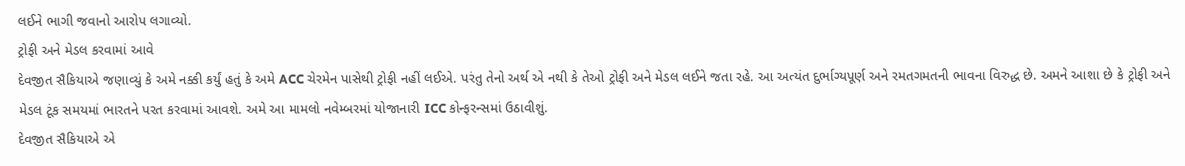લઈને ભાગી જવાનો આરોપ લગાવ્યો.
ટ્રોફી અને મેડલ કરવામાં આવે
દેવજીત સૈકિયાએ જણાવ્યું કે અમે નક્કી કર્યું હતું કે અમે ACC ચેરમેન પાસેથી ટ્રોફી નહીં લઈએ. પરંતુ તેનો અર્થ એ નથી કે તેઓ ટ્રોફી અને મેડલ લઈને જતા રહે. આ અત્યંત દુર્ભાગ્યપૂર્ણ અને રમતગમતની ભાવના વિરુદ્ધ છે. અમને આશા છે કે ટ્રોફી અને મેડલ ટૂંક સમયમાં ભારતને પરત કરવામાં આવશે. અમે આ મામલો નવેમ્બરમાં યોજાનારી ICC કોન્ફરન્સમાં ઉઠાવીશું.
દેવજીત સૈકિયાએ એ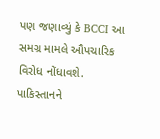પણ જણાવ્યું કે BCCI આ સમગ્ર મામલે ઔપચારિક વિરોધ નોંધાવશે. પાકિસ્તાનને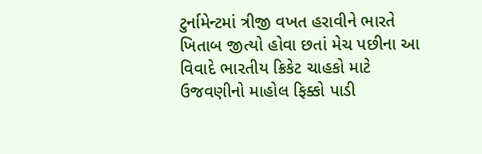ટુર્નામેન્ટમાં ત્રીજી વખત હરાવીને ભારતે ખિતાબ જીત્યો હોવા છતાં મેચ પછીના આ વિવાદે ભારતીય ક્રિકેટ ચાહકો માટે ઉજવણીનો માહોલ ફિક્કો પાડી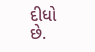દીધો છે.